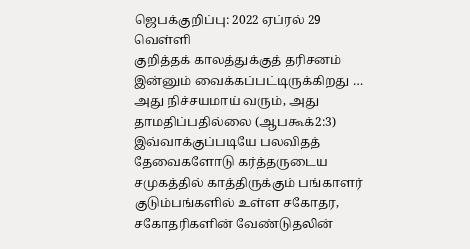ஜெபக்குறிப்பு: 2022 ஏப்ரல் 29 வெள்ளி
குறித்தக் காலத்துக்குத் தரிசனம் இன்னும் வைக்கப்பட்டிருக்கிறது … அது நிச்சயமாய் வரும், அது தாமதிப்பதில்லை (ஆபகூக்2:3) இவ்வாக்குப்படியே பலவிதத் தேவைகளோடு கர்த்தருடைய சமுகத்தில் காத்திருக்கும் பங்காளர் குடும்பங்களில் உள்ள சகோதர, சகோதரிகளின் வேண்டுதலின்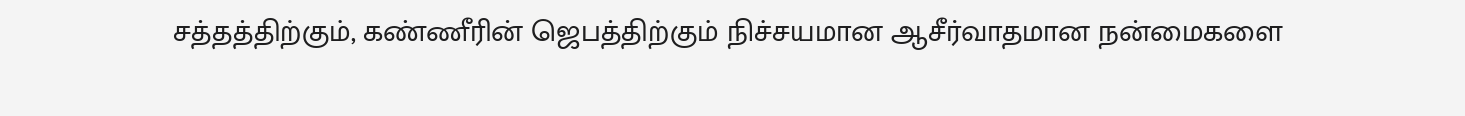சத்தத்திற்கும், கண்ணீரின் ஜெபத்திற்கும் நிச்சயமான ஆசீர்வாதமான நன்மைகளை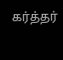கர்த்தர்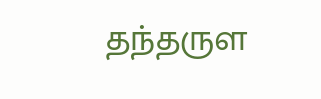தந்தருள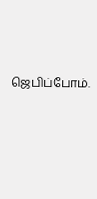ஜெபிப்போம்.